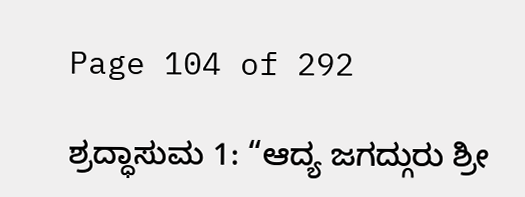Page 104 of 292

ಶ್ರದ್ಧಾಸುಮ 1: “ಆದ್ಯ ಜಗದ್ಗುರು ಶ್ರೀ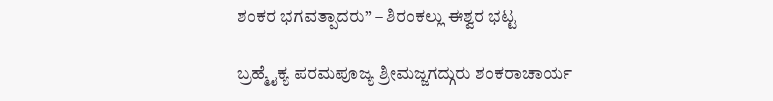ಶಂಕರ ಭಗವತ್ಪಾದರು” – ಶಿರಂಕಲ್ಲು ಈಶ್ವರ ಭಟ್ಟ

ಬ್ರಹ್ಮೈಕ್ಯ ಪರಮಪೂಜ್ಯ ಶ್ರೀಮಜ್ಜಗದ್ಗುರು ಶಂಕರಾಚಾರ್ಯ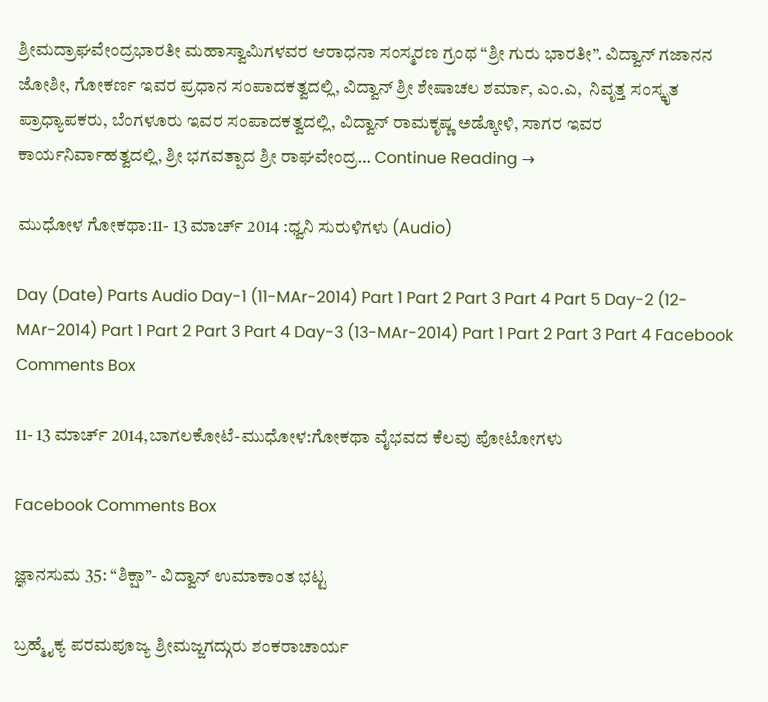ಶ್ರೀಮದ್ರಾಘವೇಂದ್ರಭಾರತೀ ಮಹಾಸ್ವಾಮಿಗಳವರ ಆರಾಧನಾ ಸಂಸ್ಮರಣ ಗ್ರಂಥ “ಶ್ರೀ ಗುರು ಭಾರತೀ”. ವಿದ್ವಾನ್ ಗಜಾನನ ಜೋಶೀ, ಗೋಕರ್ಣ ಇವರ ಪ್ರಧಾನ ಸಂಪಾದಕತ್ವದಲ್ಲಿ, ವಿದ್ವಾನ್ ಶ್ರೀ ಶೇಷಾಚಲ ಶರ್ಮಾ, ಎಂ.ಎ,  ನಿವೃತ್ತ ಸಂಸ್ಕೃತ ಪ್ರಾಧ್ಯಾಪಕರು, ಬೆಂಗಳೂರು ಇವರ ಸಂಪಾದಕತ್ವದಲ್ಲಿ, ವಿದ್ವಾನ್ ರಾಮಕೃಷ್ಣ ಅಡ್ಕೋಳಿ, ಸಾಗರ ಇವರ ಕಾರ್ಯನಿರ್ವಾಹತ್ವದಲ್ಲಿ, ಶ್ರೀ ಭಗವತ್ಪಾದ ಶ್ರೀ ರಾಘವೇಂದ್ರ… Continue Reading →

ಮುಧೋಳ ಗೋಕಥಾ:11- 13 ಮಾರ್ಚ್ 2014 :ಧ್ವನಿ ಸುರುಳಿಗಳು (Audio)

Day (Date) Parts Audio Day-1 (11-MAr-2014) Part 1 Part 2 Part 3 Part 4 Part 5 Day-2 (12-MAr-2014) Part 1 Part 2 Part 3 Part 4 Day-3 (13-MAr-2014) Part 1 Part 2 Part 3 Part 4 Facebook Comments Box

11- 13 ಮಾರ್ಚ್ 2014,ಬಾಗಲಕೋಟೆ-ಮುಧೋಳ:ಗೋಕಥಾ ವೈಭವದ ಕೆಲವು ಪೋಟೋಗಳು

Facebook Comments Box

ಜ್ಞಾನಸುಮ 35: “ಶಿಕ್ಷಾ”- ವಿದ್ವಾನ್ ಉಮಾಕಾಂತ ಭಟ್ಟ

ಬ್ರಹ್ಮೈಕ್ಯ ಪರಮಪೂಜ್ಯ ಶ್ರೀಮಜ್ಜಗದ್ಗುರು ಶಂಕರಾಚಾರ್ಯ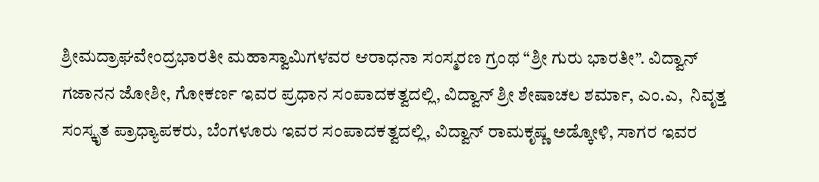ಶ್ರೀಮದ್ರಾಘವೇಂದ್ರಭಾರತೀ ಮಹಾಸ್ವಾಮಿಗಳವರ ಆರಾಧನಾ ಸಂಸ್ಮರಣ ಗ್ರಂಥ “ಶ್ರೀ ಗುರು ಭಾರತೀ”. ವಿದ್ವಾನ್ ಗಜಾನನ ಜೋಶೀ, ಗೋಕರ್ಣ ಇವರ ಪ್ರಧಾನ ಸಂಪಾದಕತ್ವದಲ್ಲಿ, ವಿದ್ವಾನ್ ಶ್ರೀ ಶೇಷಾಚಲ ಶರ್ಮಾ, ಎಂ.ಎ,  ನಿವೃತ್ತ ಸಂಸ್ಕೃತ ಪ್ರಾಧ್ಯಾಪಕರು, ಬೆಂಗಳೂರು ಇವರ ಸಂಪಾದಕತ್ವದಲ್ಲಿ, ವಿದ್ವಾನ್ ರಾಮಕೃಷ್ಣ ಅಡ್ಕೋಳಿ, ಸಾಗರ ಇವರ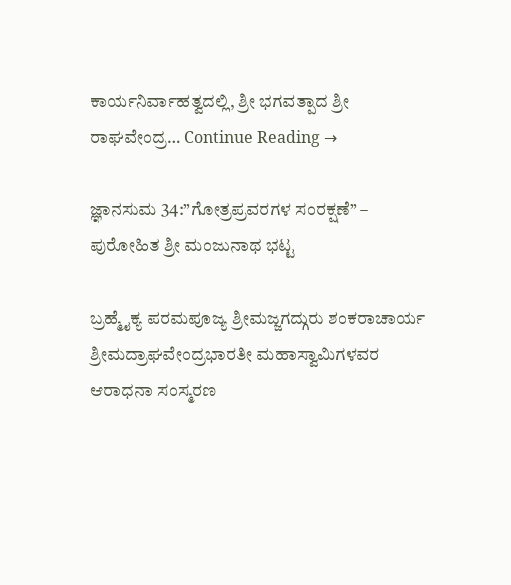ಕಾರ್ಯನಿರ್ವಾಹತ್ವದಲ್ಲಿ, ಶ್ರೀ ಭಗವತ್ಪಾದ ಶ್ರೀ ರಾಘವೇಂದ್ರ… Continue Reading →

ಜ್ಞಾನಸುಮ 34:”ಗೋತ್ರಪ್ರವರಗಳ ಸಂರಕ್ಷಣೆ” – ಪುರೋಹಿತ ಶ್ರೀ ಮಂಜುನಾಥ ಭಟ್ಟ

ಬ್ರಹ್ಮೈಕ್ಯ ಪರಮಪೂಜ್ಯ ಶ್ರೀಮಜ್ಜಗದ್ಗುರು ಶಂಕರಾಚಾರ್ಯ ಶ್ರೀಮದ್ರಾಘವೇಂದ್ರಭಾರತೀ ಮಹಾಸ್ವಾಮಿಗಳವರ ಆರಾಧನಾ ಸಂಸ್ಮರಣ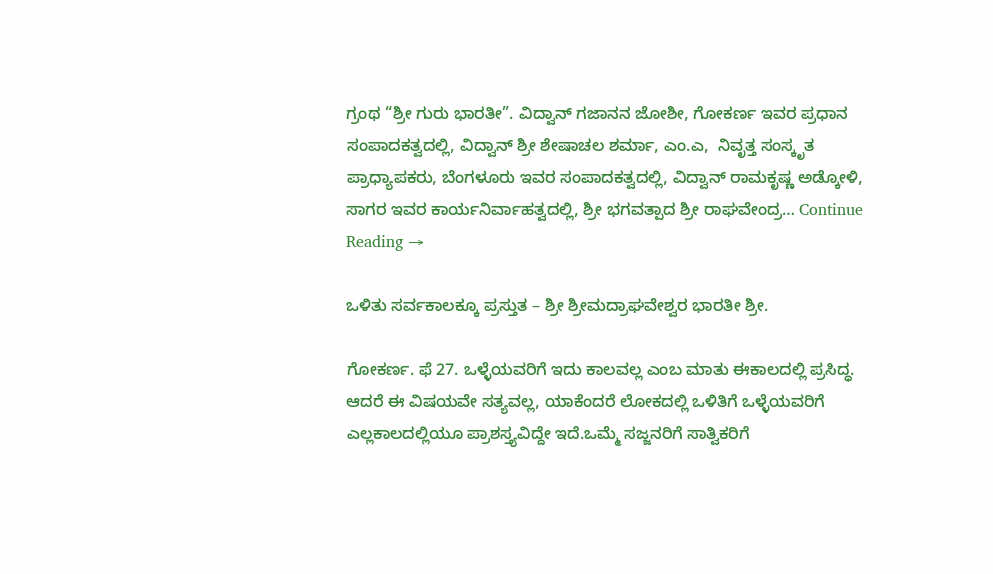ಗ್ರಂಥ “ಶ್ರೀ ಗುರು ಭಾರತೀ”. ವಿದ್ವಾನ್ ಗಜಾನನ ಜೋಶೀ, ಗೋಕರ್ಣ ಇವರ ಪ್ರಧಾನ ಸಂಪಾದಕತ್ವದಲ್ಲಿ, ವಿದ್ವಾನ್ ಶ್ರೀ ಶೇಷಾಚಲ ಶರ್ಮಾ, ಎಂ.ಎ,  ನಿವೃತ್ತ ಸಂಸ್ಕೃತ ಪ್ರಾಧ್ಯಾಪಕರು, ಬೆಂಗಳೂರು ಇವರ ಸಂಪಾದಕತ್ವದಲ್ಲಿ, ವಿದ್ವಾನ್ ರಾಮಕೃಷ್ಣ ಅಡ್ಕೋಳಿ, ಸಾಗರ ಇವರ ಕಾರ್ಯನಿರ್ವಾಹತ್ವದಲ್ಲಿ, ಶ್ರೀ ಭಗವತ್ಪಾದ ಶ್ರೀ ರಾಘವೇಂದ್ರ… Continue Reading →

ಒಳಿತು ಸರ್ವಕಾಲಕ್ಕೂ ಪ್ರಸ್ತುತ – ಶ್ರೀ ಶ್ರೀಮದ್ರಾಘವೇಶ್ವರ ಭಾರತೀ ಶ್ರೀ.

ಗೋಕರ್ಣ. ಫೆ 27. ಒಳ್ಳೆಯವರಿಗೆ ಇದು ಕಾಲವಲ್ಲ ಎಂಬ ಮಾತು ಈಕಾಲದಲ್ಲಿ ಪ್ರಸಿದ್ಧ. ಆದರೆ ಈ ವಿಷಯವೇ ಸತ್ಯವಲ್ಲ, ಯಾಕೆಂದರೆ ಲೋಕದಲ್ಲಿ ಒಳಿತಿಗೆ ಒಳ್ಳೆಯವರಿಗೆ ಎಲ್ಲಕಾಲದಲ್ಲಿಯೂ ಪ್ರಾಶಸ್ತ್ಯವಿದ್ದೇ ಇದೆ.ಒಮ್ಮೆ ಸಜ್ಜನರಿಗೆ ಸಾತ್ವಿಕರಿಗೆ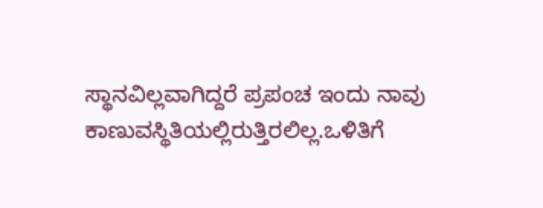ಸ್ಥಾನವಿಲ್ಲವಾಗಿದ್ದರೆ ಪ್ರಪಂಚ ಇಂದು ನಾವು ಕಾಣುವಸ್ಥಿತಿಯಲ್ಲಿರುತ್ತಿರಲಿಲ್ಲ.ಒಳಿತಿಗೆ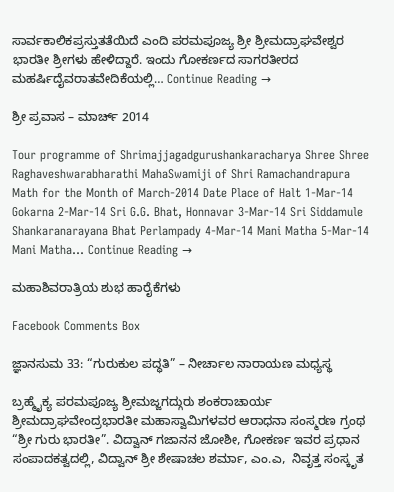ಸಾರ್ವಕಾಲಿಕಪ್ರಸ್ತುತತೆಯಿದೆ ಎಂದಿ ಪರಮಪೂಜ್ಯ ಶ್ರೀ ಶ್ರೀಮದ್ರಾಘವೇಶ್ವರ ಭಾರತೀ ಶ್ರೀಗಳು ಹೇಳಿದ್ದಾರೆ. ಇಂದು ಗೋಕರ್ಣದ ಸಾಗರತೀರದ ಮಹರ್ಷಿದೈವರಾತವೇದಿಕೆಯಲ್ಲಿ… Continue Reading →

ಶ್ರೀ ಪ್ರವಾಸ – ಮಾರ್ಚ್ 2014

Tour programme of Shrimajjagadgurushankaracharya Shree Shree Raghaveshwarabharathi MahaSwamiji of Shri Ramachandrapura Math for the Month of March-2014 Date Place of Halt 1-Mar-14 Gokarna 2-Mar-14 Sri G.G. Bhat, Honnavar 3-Mar-14 Sri Siddamule Shankaranarayana Bhat Perlampady 4-Mar-14 Mani Matha 5-Mar-14 Mani Matha… Continue Reading →

ಮಹಾಶಿವರಾತ್ರಿಯ ಶುಭ ಹಾರೈಕೆಗಳು

Facebook Comments Box

ಜ್ಞಾನಸುಮ 33: “ಗುರುಕುಲ ಪದ್ಧತಿ” – ನೀರ್ಚಾಲ ನಾರಾಯಣ ಮಧ್ಯಸ್ಥ

ಬ್ರಹ್ಮೈಕ್ಯ ಪರಮಪೂಜ್ಯ ಶ್ರೀಮಜ್ಜಗದ್ಗುರು ಶಂಕರಾಚಾರ್ಯ ಶ್ರೀಮದ್ರಾಘವೇಂದ್ರಭಾರತೀ ಮಹಾಸ್ವಾಮಿಗಳವರ ಆರಾಧನಾ ಸಂಸ್ಮರಣ ಗ್ರಂಥ “ಶ್ರೀ ಗುರು ಭಾರತೀ”. ವಿದ್ವಾನ್ ಗಜಾನನ ಜೋಶೀ, ಗೋಕರ್ಣ ಇವರ ಪ್ರಧಾನ ಸಂಪಾದಕತ್ವದಲ್ಲಿ, ವಿದ್ವಾನ್ ಶ್ರೀ ಶೇಷಾಚಲ ಶರ್ಮಾ, ಎಂ.ಎ,  ನಿವೃತ್ತ ಸಂಸ್ಕೃತ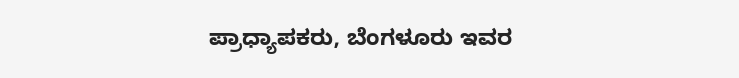ಪ್ರಾಧ್ಯಾಪಕರು, ಬೆಂಗಳೂರು ಇವರ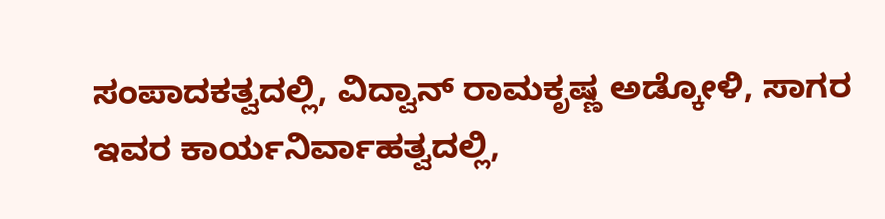ಸಂಪಾದಕತ್ವದಲ್ಲಿ, ವಿದ್ವಾನ್ ರಾಮಕೃಷ್ಣ ಅಡ್ಕೋಳಿ, ಸಾಗರ ಇವರ ಕಾರ್ಯನಿರ್ವಾಹತ್ವದಲ್ಲಿ,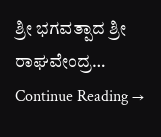ಶ್ರೀ ಭಗವತ್ಪಾದ ಶ್ರೀ ರಾಘವೇಂದ್ರ… Continue Reading →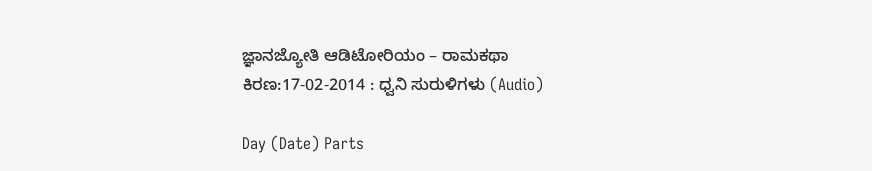ಜ್ಞಾನಜ್ಯೋತಿ ಆಡಿಟೋರಿಯಂ – ರಾಮಕಥಾ ಕಿರಣ:17-02-2014 : ಧ್ವನಿ ಸುರುಳಿಗಳು (Audio)

Day (Date) Parts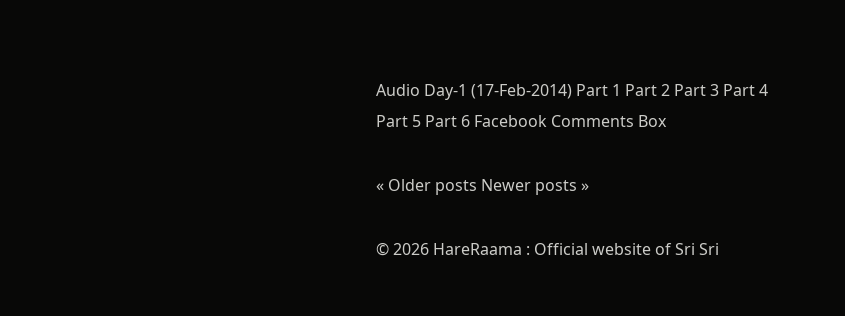Audio Day-1 (17-Feb-2014) Part 1 Part 2 Part 3 Part 4 Part 5 Part 6 Facebook Comments Box

« Older posts Newer posts »

© 2026 HareRaama : Official website of Sri Sri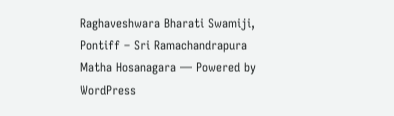Raghaveshwara Bharati Swamiji, Pontiff – Sri Ramachandrapura Matha Hosanagara — Powered by WordPress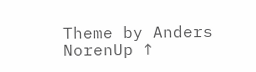Theme by Anders NorenUp ↑